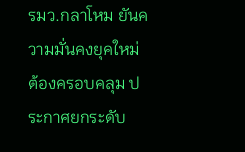รมว.กลาโหม ยันความมั่นคงยุคใหม่ต้องครอบคลุม ประกาศยกระดับ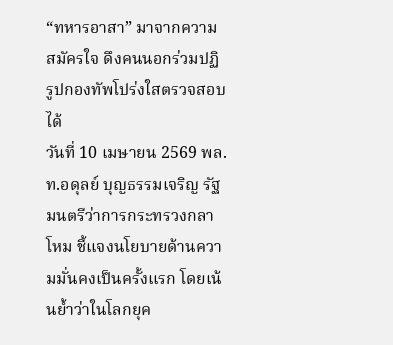“ทหารอาสา” มาจากความสมัครใจ ดึงคนนอกร่วมปฏิรูปกองทัพโปร่งใสตรวจสอบได้
วันที่ 10 เมษายน 2569 พล.ท.อดุลย์ บุญธรรมเจริญ รัฐมนตรีว่าการกระทรวงกลาโหม ชี้แจงนโยบายด้านความมั่นคงเป็นครั้งแรก โดยเน้นย้ำว่าในโลกยุค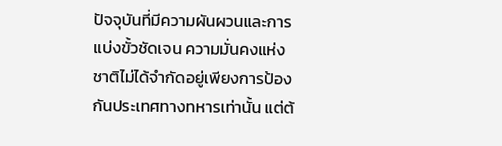ปัจจุบันที่มีความผันผวนและการแบ่งขั้วชัดเจน ความมั่นคงแห่งชาติไม่ได้จำกัดอยู่เพียงการป้องกันประเทศทางทหารเท่านั้น แต่ต้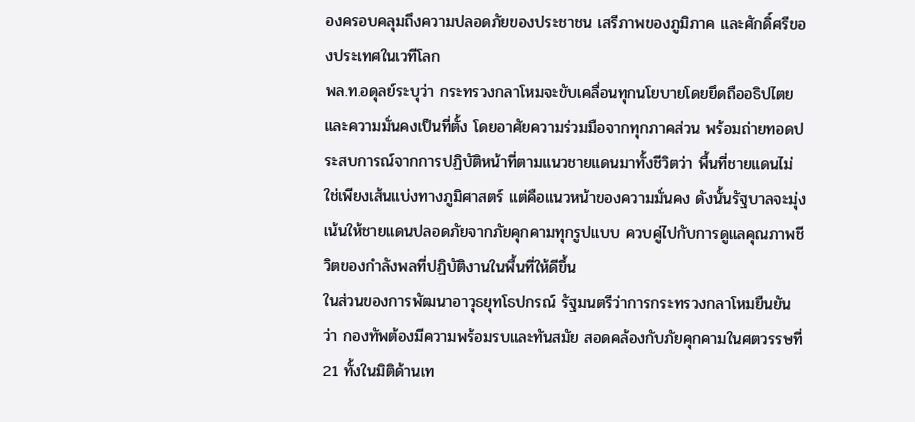องครอบคลุมถึงความปลอดภัยของประชาชน เสรีภาพของภูมิภาค และศักดิ์ศรีของประเทศในเวทีโลก
พล.ท.อดุลย์ระบุว่า กระทรวงกลาโหมจะขับเคลื่อนทุกนโยบายโดยยึดถืออธิปไตยและความมั่นคงเป็นที่ตั้ง โดยอาศัยความร่วมมือจากทุกภาคส่วน พร้อมถ่ายทอดประสบการณ์จากการปฏิบัติหน้าที่ตามแนวชายแดนมาทั้งชีวิตว่า พื้นที่ชายแดนไม่ใช่เพียงเส้นแบ่งทางภูมิศาสตร์ แต่คือแนวหน้าของความมั่นคง ดังนั้นรัฐบาลจะมุ่งเน้นให้ชายแดนปลอดภัยจากภัยคุกคามทุกรูปแบบ ควบคู่ไปกับการดูแลคุณภาพชีวิตของกำลังพลที่ปฏิบัติงานในพื้นที่ให้ดีขึ้น
ในส่วนของการพัฒนาอาวุธยุทโธปกรณ์ รัฐมนตรีว่าการกระทรวงกลาโหมยืนยันว่า กองทัพต้องมีความพร้อมรบและทันสมัย สอดคล้องกับภัยคุกคามในศตวรรษที่ 21 ทั้งในมิติด้านเท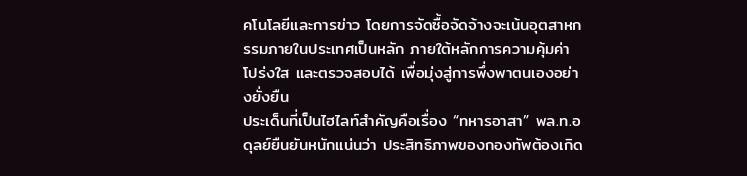คโนโลยีและการข่าว โดยการจัดซื้อจัดจ้างจะเน้นอุตสาหกรรมภายในประเทศเป็นหลัก ภายใต้หลักการความคุ้มค่า โปร่งใส และตรวจสอบได้ เพื่อมุ่งสู่การพึ่งพาตนเองอย่างยั่งยืน
ประเด็นที่เป็นไฮไลท์สำคัญคือเรื่อง “ทหารอาสา” พล.ท.อดุลย์ยืนยันหนักแน่นว่า ประสิทธิภาพของกองทัพต้องเกิด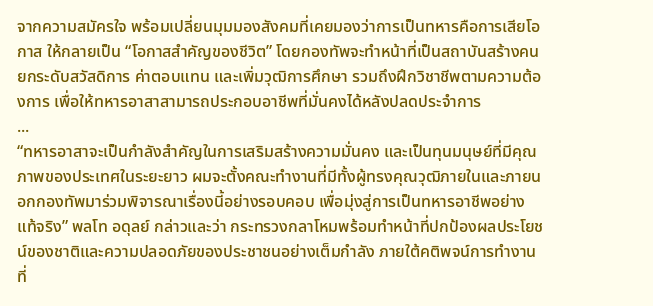จากความสมัครใจ พร้อมเปลี่ยนมุมมองสังคมที่เคยมองว่าการเป็นทหารคือการเสียโอกาส ให้กลายเป็น “โอกาสสำคัญของชีวิต” โดยกองทัพจะทำหน้าที่เป็นสถาบันสร้างคน ยกระดับสวัสดิการ ค่าตอบแทน และเพิ่มวุฒิการศึกษา รวมถึงฝึกวิชาชีพตามความต้องการ เพื่อให้ทหารอาสาสามารถประกอบอาชีพที่มั่นคงได้หลังปลดประจำการ
...
“ทหารอาสาจะเป็นกำลังสำคัญในการเสริมสร้างความมั่นคง และเป็นทุนมนุษย์ที่มีคุณภาพของประเทศในระยะยาว ผมจะตั้งคณะทำงานที่มีทั้งผู้ทรงคุณวุฒิภายในและภายนอกกองทัพมาร่วมพิจารณาเรื่องนี้อย่างรอบคอบ เพื่อมุ่งสู่การเป็นทหารอาชีพอย่างแท้จริง” พลโท อดุลย์ กล่าวและว่า กระทรวงกลาโหมพร้อมทำหน้าที่ปกป้องผลประโยชน์ของชาติและความปลอดภัยของประชาชนอย่างเต็มกำลัง ภายใต้คติพจน์การทำงานที่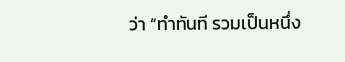ว่า “ทำทันที รวมเป็นหนึ่ง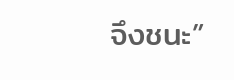จึงชนะ”